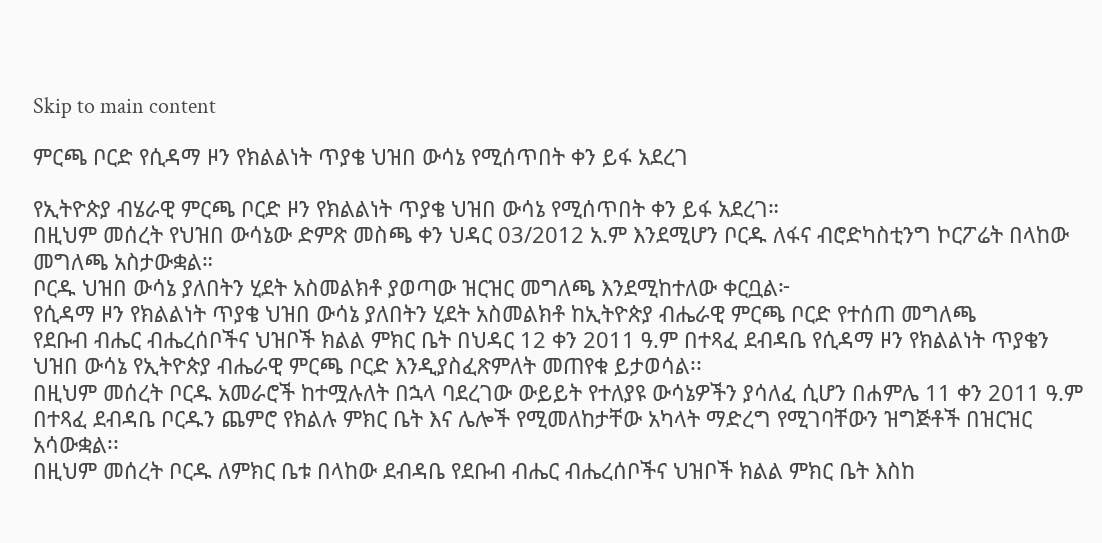Skip to main content

ምርጫ ቦርድ የሲዳማ ዞን የክልልነት ጥያቄ ህዝበ ውሳኔ የሚሰጥበት ቀን ይፋ አደረገ

የኢትዮጵያ ብሄራዊ ምርጫ ቦርድ ዞን የክልልነት ጥያቄ ህዝበ ውሳኔ የሚሰጥበት ቀን ይፋ አደረገ።
በዚህም መሰረት የህዝበ ውሳኔው ድምጽ መስጫ ቀን ህዳር 03/2012 አ.ም እንደሚሆን ቦርዱ ለፋና ብሮድካስቲንግ ኮርፖሬት በላከው መግለጫ አስታውቋል።
ቦርዱ ህዝበ ውሳኔ ያለበትን ሂደት አስመልክቶ ያወጣው ዝርዝር መግለጫ እንደሚከተለው ቀርቧል፦
የሲዳማ ዞን የክልልነት ጥያቄ ህዝበ ውሳኔ ያለበትን ሂደት አስመልክቶ ከኢትዮጵያ ብሔራዊ ምርጫ ቦርድ የተሰጠ መግለጫ
የደቡብ ብሔር ብሔረሰቦችና ህዝቦች ክልል ምክር ቤት በህዳር 12 ቀን 2011 ዓ.ም በተጻፈ ደብዳቤ የሲዳማ ዞን የክልልነት ጥያቄን ህዝበ ውሳኔ የኢትዮጵያ ብሔራዊ ምርጫ ቦርድ እንዲያስፈጽምለት መጠየቁ ይታወሳል፡፡
በዚህም መሰረት ቦርዱ አመራሮች ከተሟሉለት በኋላ ባደረገው ውይይት የተለያዩ ውሳኔዎችን ያሳለፈ ሲሆን በሐምሌ 11 ቀን 2011 ዓ.ም በተጻፈ ደብዳቤ ቦርዱን ጨምሮ የክልሉ ምክር ቤት እና ሌሎች የሚመለከታቸው አካላት ማድረግ የሚገባቸውን ዝግጅቶች በዝርዝር አሳውቋል፡፡
በዚህም መሰረት ቦርዱ ለምክር ቤቱ በላከው ደብዳቤ የደቡብ ብሔር ብሔረሰቦችና ህዝቦች ክልል ምክር ቤት እስከ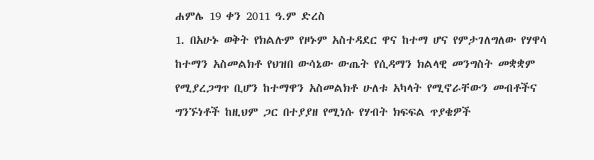ሐምሌ 19 ቀን 2011 ዓ.ም ድረስ
1. በአሁኑ ወቅት የክልሉም የዞኑም አስተዳደር ዋና ከተማ ሆና የምታገለግለው የሃዋሳ ከተማን አስመልክቶ የህዝበ ውሳኔው ውጤት የሲዳማን ክልላዊ መንግስት መቋቋም የሚያረጋግጥ ቢሆን ከተማዋን አስመልክቶ ሁለቱ አካላት የሚኖራቸውን መብቶችና ግንኙነቶች ከዚህም ጋር በተያያዘ የሚነሱ የሃብት ክፍፍል ጥያቄዎች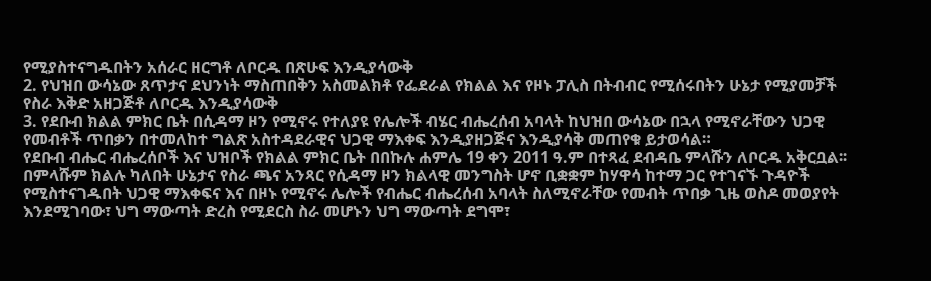የሚያስተናግዱበትን አሰራር ዘርግቶ ለቦርዱ በጽሁፍ እንዲያሳውቅ
2. የህዝበ ውሳኔው ጸጥታና ደህንነት ማስጠበቅን አስመልክቶ የፌደራል የክልል እና የዞኑ ፓሊስ በትብብር የሚሰሩበትን ሁኔታ የሚያመቻች የስራ እቅድ አዘጋጅቶ ለቦርዱ እንዲያሳውቅ
3. የደቡብ ክልል ምክር ቤት በሲዳማ ዞን የሚኖሩ የተለያዩ የሌሎች ብሄር ብሔረሰብ አባላት ከህዝበ ውሳኔው በኋላ የሚኖራቸውን ህጋዊ የመብቶች ጥበቃን በተመለከተ ግልጽ አስተዳደራዊና ህጋዊ ማእቀፍ እንዲያዘጋጅና እንዲያሳቅ መጠየቁ ይታወሳል።
የደቡብ ብሔር ብሔረሰቦች እና ህዝቦች የክልል ምክር ቤት በበኩሉ ሐምሌ 19 ቀን 2011 ዓ.ም በተጻፈ ደብዳቤ ምላሹን ለቦርዱ አቅርቧል፡፡
በምላሹም ክልሉ ካለበት ሁኔታና የስራ ጫና አንጻር የሲዳማ ዞን ክልላዊ መንግስት ሆኖ ቢቋቋም ከሃዋሳ ከተማ ጋር የተገናኙ ጉዳዮች የሚስተናገዱበት ህጋዊ ማእቀፍና እና በዞኑ የሚኖሩ ሌሎች የብሔር ብሔረሰብ አባላት ስለሚኖራቸው የመብት ጥበቃ ጊዜ ወስዶ መወያየት እንደሚገባው፣ ህግ ማውጣት ድረስ የሚደርስ ስራ መሆኑን ህግ ማውጣት ደግሞ፣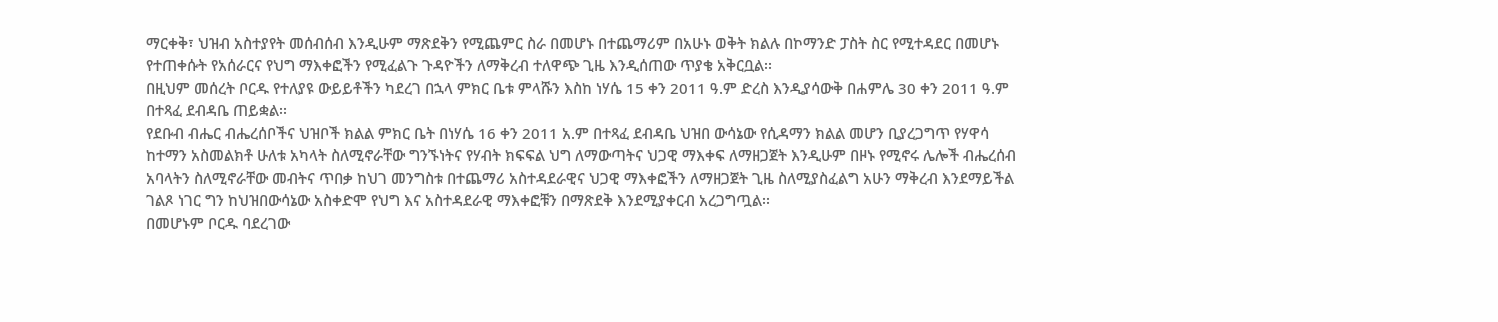ማርቀቅ፣ ህዝብ አስተያየት መሰብሰብ እንዲሁም ማጽደቅን የሚጨምር ስራ በመሆኑ በተጨማሪም በአሁኑ ወቅት ክልሉ በኮማንድ ፓስት ስር የሚተዳደር በመሆኑ የተጠቀሱት የአሰራርና የህግ ማእቀፎችን የሚፈልጉ ጉዳዮችን ለማቅረብ ተለዋጭ ጊዜ እንዲሰጠው ጥያቄ አቅርቧል፡፡
በዚህም መሰረት ቦርዱ የተለያዩ ውይይቶችን ካደረገ በኋላ ምክር ቤቱ ምላሹን እስከ ነሃሴ 15 ቀን 2011 ዓ.ም ድረስ እንዲያሳውቅ በሐምሌ 30 ቀን 2011 ዓ.ም በተጻፈ ደብዳቤ ጠይቋል፡፡
የደቡብ ብሔር ብሔረሰቦችና ህዝቦች ክልል ምክር ቤት በነሃሴ 16 ቀን 2011 አ.ም በተጻፈ ደብዳቤ ህዝበ ውሳኔው የሲዳማን ክልል መሆን ቢያረጋግጥ የሃዋሳ ከተማን አስመልክቶ ሁለቱ አካላት ስለሚኖራቸው ግንኙነትና የሃብት ክፍፍል ህግ ለማውጣትና ህጋዊ ማእቀፍ ለማዘጋጀት እንዲሁም በዞኑ የሚኖሩ ሌሎች ብሔረሰብ አባላትን ስለሚኖራቸው መብትና ጥበቃ ከህገ መንግስቱ በተጨማሪ አስተዳደራዊና ህጋዊ ማእቀፎችን ለማዘጋጀት ጊዜ ስለሚያስፈልግ አሁን ማቅረብ እንደማይችል ገልጾ ነገር ግን ከህዝበውሳኔው አስቀድሞ የህግ እና አስተዳደራዊ ማእቀፎቹን በማጽደቅ እንደሚያቀርብ አረጋግጧል፡፡
በመሆኑም ቦርዱ ባደረገው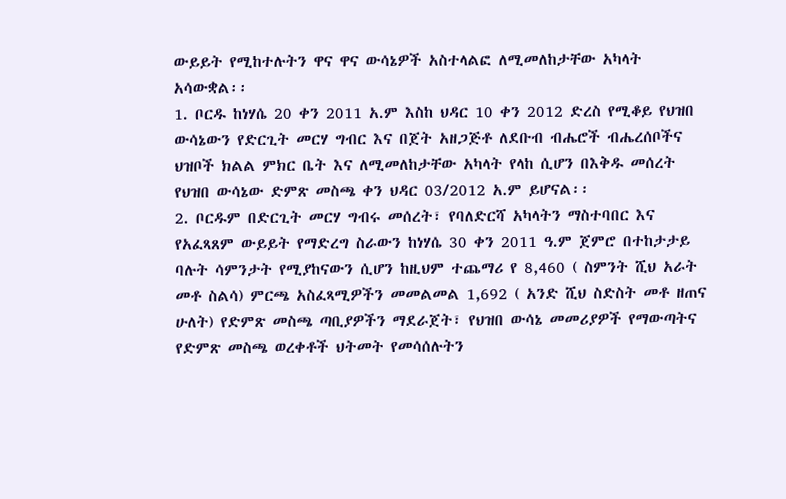ውይይት የሚከተሉትን ዋና ዋና ውሳኔዎች አስተላልፎ ለሚመለከታቸው አካላት አሳውቋል፡፡
1. ቦርዱ ከነሃሴ 20 ቀን 2011 አ.ም እስከ ህዳር 10 ቀን 2012 ድረስ የሚቆይ የህዝበ ውሳኔውን የድርጊት መርሃ ግብር እና በጀት አዘጋጅቶ ለደቡብ ብሔሮች ብሔረሰቦችና ህዝቦች ክልል ምክር ቤት እና ለሚመለከታቸው አካላት የላከ ሲሆን በእቅዱ መሰረት የህዝበ ውሳኔው ድምጽ መስጫ ቀን ህዳር 03/2012 አ.ም ይሆናል፡፡
2. ቦርዱም በድርጊት መርሃ ግብሩ መሰረት፣ የባለድርሻ አካላትን ማስተባበር እና የአፈጻጸም ውይይት የማድረግ ስራውን ከነሃሴ 30 ቀን 2011 ዓ.ም ጀምሮ በተከታታይ ባሉት ሳምንታት የሚያከናውን ሲሆን ከዚህም ተጨማሪ የ 8,460 ( ስምንት ሺህ አራት መቶ ስልሳ) ምርጫ አስፈጻሚዎችን መመልመል 1,692 ( አንድ ሺህ ስድስት መቶ ዘጠና ሁለት) የድምጽ መስጫ ጣቢያዎችን ማደራጀት፣ የህዝበ ውሳኔ መመሪያዎች የማውጣትና የድምጽ መስጫ ወረቀቶች ህትመት የመሳሰሉትን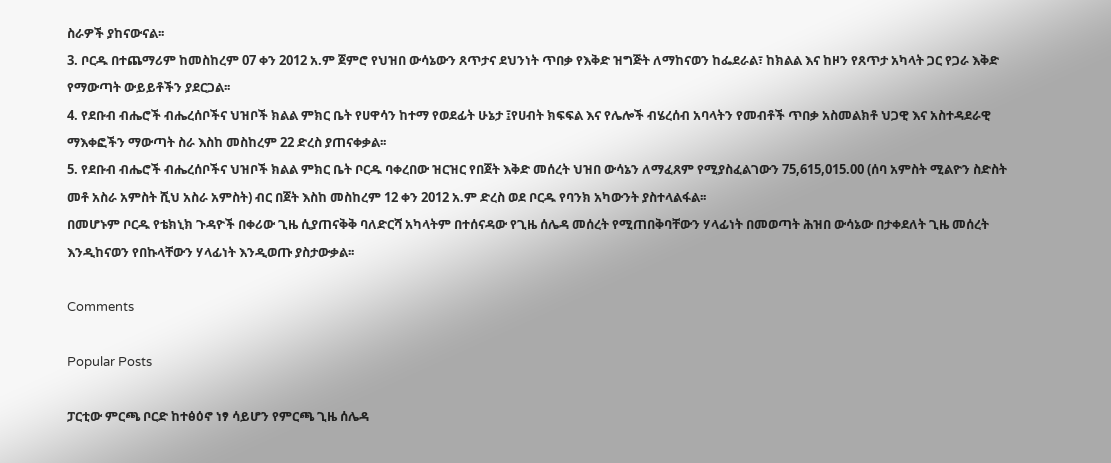ስራዎች ያከናውናል፡፡
3. ቦርዱ በተጨማሪም ከመስከረም 07 ቀን 2012 አ.ም ጀምሮ የህዝበ ውሳኔውን ጸጥታና ደህንነት ጥበቃ የእቅድ ዝግጅት ለማከናወን ከፌደራል፣ ከክልል እና ከዞን የጸጥታ አካላት ጋር የጋራ እቅድ የማውጣት ውይይቶችን ያደርጋል፡፡
4. የደቡብ ብሔሮች ብሔረሰቦችና ህዝቦች ክልል ምክር ቤት የሀዋሳን ከተማ የወደፊት ሁኔታ ፤የሀብት ክፍፍል እና የሌሎች ብሄረሰብ አባላትን የመብቶች ጥበቃ አስመልክቶ ህጋዊ እና አስተዳደራዊ ማእቀፎችን ማውጣት ስራ እስከ መስከረም 22 ድረስ ያጠናቀቃል፡፡
5. የደቡብ ብሔሮች ብሔረሰቦችና ህዝቦች ክልል ምክር ቤት ቦርዱ ባቀረበው ዝርዝር የበጀት እቅድ መሰረት ህዝበ ውሳኔን ለማፈጸም የሚያስፈልገውን 75,615,015.00 (ሰባ አምስት ሚልዮን ስድስት መቶ አስራ አምስት ሺህ አስራ አምስት) ብር በጀት እስከ መስከረም 12 ቀን 2012 አ.ም ድረስ ወደ ቦርዱ የባንክ አካውንት ያስተላልፋል፡፡
በመሆኑም ቦርዱ የቴክኒክ ጉዳዮች በቀሪው ጊዜ ሲያጠናቅቅ ባለድርሻ አካላትም በተሰናዳው የጊዜ ሰሌዳ መሰረት የሚጠበቅባቸውን ሃላፊነት በመወጣት ሕዝበ ውሳኔው በታቀደለት ጊዜ መሰረት እንዲከናወን የበኩላቸውን ሃላፊነት እንዲወጡ ያስታውቃል፡፡

Comments

Popular Posts

ፓርቲው ምርጫ ቦርድ ከተፅዕኖ ነፃ ሳይሆን የምርጫ ጊዜ ሰሌዳ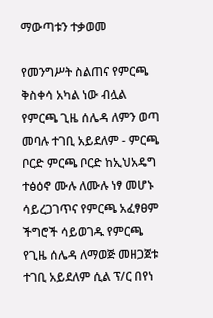ማውጣቱን ተቃወመ

የመንግሥት ስልጠና የምርጫ ቅስቀሳ አካል ነው ብሏል  የምርጫ ጊዜ ሰሌዳ ለምን ወጣ መባሉ ተገቢ አይደለም - ምርጫ ቦርድ ምርጫ ቦርድ ከኢህአዴግ ተፅዕኖ ሙሉ ለሙሉ ነፃ መሆኑ ሳይረጋገጥና የምርጫ አፈፃፀም ችግሮች ሳይወገዱ የምርጫ የጊዜ ሰሌዳ ለማወጅ መዘጋጀቱ ተገቢ አይደለም ሲል ፕ/ር በየነ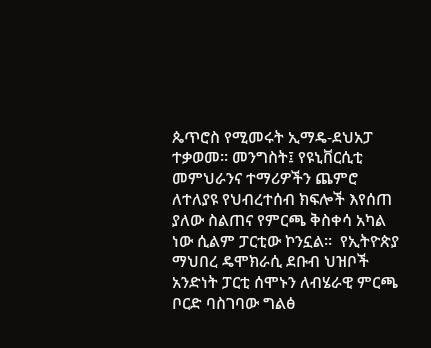ጴጥሮስ የሚመሩት ኢማዴ-ደህአፓ ተቃወመ፡፡ መንግስት፤ የዩኒቨርሲቲ መምህራንና ተማሪዎችን ጨምሮ ለተለያዩ የህብረተሰብ ክፍሎች እየሰጠ ያለው ስልጠና የምርጫ ቅስቀሳ አካል ነው ሲልም ፓርቲው ኮንኗል፡፡  የኢትዮጵያ ማህበረ ዴሞክራሲ ደቡብ ህዝቦች አንድነት ፓርቲ ሰሞኑን ለብሄራዊ ምርጫ ቦርድ ባስገባው ግልፅ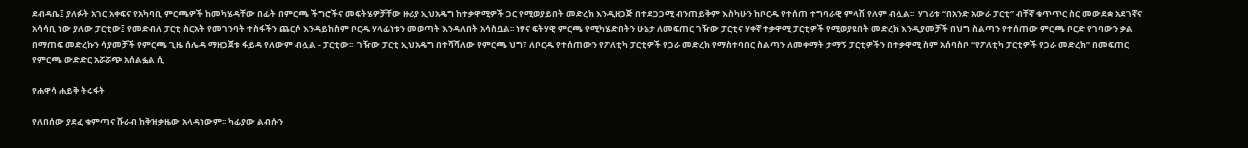ደብዳቤ፤ ያለፉት አገር አቀፍና የአካባቢ ምርጫዎች ከመካሄዳቸው በፊት በምርጫ ችግሮችና መፍትሄዎቻቸው ዙሪያ ኢህአዴግ ከተቃዋሚዎች ጋር የሚወያይበት መድረክ እንዲዘጋጅ በተደጋጋሚ ብንጠይቅም እስካሁን ከቦርዱ የተሰጠ ተግባራዊ ምላሽ የለም ብሏል፡፡  ሃገሪቱ “በአንድ አውራ ፓርቲ” ብቸኛ ቁጥጥር ስር መውደቋ አደገኛና አሳሳቢ ነው ያለው ፓርቲው፤ የመድብለ ፓርቲ ስርአት የመገንባት ተስፋችን ጨርሶ እንዳይከስም ቦርዱ ሃላፊነቱን መወጣት እንዳለበት አሳስቧል፡፡ ነፃና ፍትሃዊ ምርጫ የሚካሄድበትን ሁኔታ ለመፍጠር ገዥው ፓርቲና ሃቀኛ ተቃዋሚ ፓርቲዎች የሚወያዩበት መድረክ እንዲያመቻች በህግ ስልጣን የተሰጠው ምርጫ ቦርድ የገባውን ቃል በማጠፍ መድረኩን ሳያመቻች የምርጫ ጊዜ ሰሌዳ ማዘጋጀቱ ፋይዳ የለውም ብሏል - ፓርቲው፡፡  ገዥው ፓርቲ ኢህአዴግ በተሻሻለው የምርጫ ህግ፣ ለቦርዱ የተሰጠውን የፖለቲካ ፓርቲዎች የጋራ መድረክ የማስተባበር ስልጣን ለመቀማት ታማኝ ፓርቲዎችን በተቃዋሚ ስም አሰባስቦ “የፖለቲካ ፓርቲዎች የጋራ መድረክ” በመፍጠር የምርጫ ውድድር አሯሯጭ አሰልፏል ሲ

የሐዋሳ ሐይቅ ትሩፋት

የለበሰው ያደፈ ቁምጣና ሹራብ ከቅዝቃዜው አላዳነውም፡፡ ካፊያው ልብሱን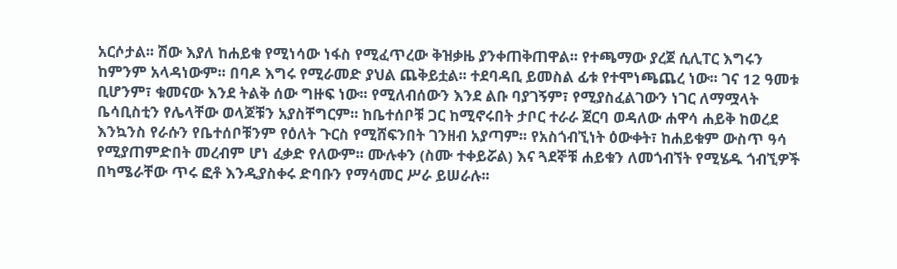አርሶታል፡፡ ሽው እያለ ከሐይቁ የሚነሳው ነፋስ የሚፈጥረው ቅዝቃዜ ያንቀጠቅጠዋል፡፡ የተጫማው ያረጀ ሲሊፐር እግሩን ከምንም አላዳነውም፡፡ በባዶ እግሩ የሚራመድ ያህል ጨቅይቷል፡፡ ተደባዳቢ ይመስል ፊቱ የተሞነጫጨረ ነው፡፡ ገና 12 ዓመቱ ቢሆንም፣ ቁመናው እንደ ትልቅ ሰው ግዙፍ ነው፡፡ የሚለብሰውን እንደ ልቡ ባያገኝም፣ የሚያስፈልገውን ነገር ለማሟላት ቤሳቢስቲን የሌላቸው ወላጆቹን አያስቸግርም፡፡ ከቤተሰቦቹ ጋር ከሚኖሩበት ታቦር ተራራ ጀርባ ወዳለው ሐዋሳ ሐይቅ ከወረደ እንኳንስ የራሱን የቤተሰቦቹንም የዕለት ጉርስ የሚሸፍንበት ገንዘብ አያጣም፡፡ የአስጎብኚነት ዕውቀት፣ ከሐይቁም ውስጥ ዓሳ የሚያጠምድበት መረብም ሆነ ፈቃድ የለውም፡፡ ሙሉቀን (ስሙ ተቀይሯል) እና ጓደኞቹ ሐይቁን ለመጎብኘት የሚሄዱ ጎብኚዎች በካሜራቸው ጥሩ ፎቶ እንዲያስቀሩ ድባቡን የማሳመር ሥራ ይሠራሉ፡፡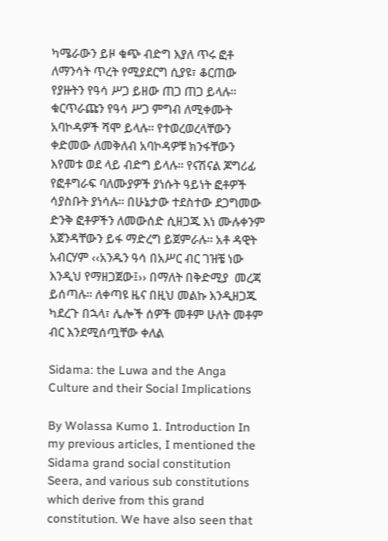ካሜራውን ይዞ ቁጭ ብድግ እያለ ጥሩ ፎቶ ለማንሳት ጥረት የሚያደርግ ሲያዩ፣ ቆርጠው የያዙትን የዓሳ ሥጋ ይዘው ጠጋ ጠጋ ይላሉ፡፡ ቁርጥራጩን የዓሳ ሥጋ ምግብ ለሚቀሙት አባኮዳዎች ሻሞ ይላሉ፡፡ የተወረወረላቸውን ቀድመው ለመቅለብ አባኮዳዎቹ ክንፋቸውን እየመቱ ወደ ላይ ብድግ ይላሉ፡፡ የናሽናል ጆግሪፊ የፎቶግራፍ ባለሙያዎች ያነሱት ዓይነት ፎቶዎች ሳያስቡት ያነሳሉ፡፡ በሁኔታው ተደስተው ደጋግመው ድንቅ ፎቶዎችን ለመውሰድ ሲዘጋጁ እነ ሙሉቀንም አጀንዳቸውን ይፋ ማድረግ ይጀምራሉ፡፡ አቶ ዳዊት አብርሃም ‹‹አንዱን ዓሳ በአሥር ብር ገዝቼ ነው እንዲህ የማዘጋጀው፤›› በማለት በቅድሚያ  መረጃ ይሰጣሉ፡፡ ለቀጣዩ ዜና በዚህ መልኩ እንዲዘጋጁ ካደረጉ በኋላ፣ ሌሎች ሰዎች መቶም ሁለት መቶም ብር እንደሚሰጧቸው ቀለል

Sidama: the Luwa and the Anga Culture and their Social Implications

By Wolassa Kumo 1. Introduction In my previous articles, I mentioned the Sidama grand social constitution Seera, and various sub constitutions which derive from this grand constitution. We have also seen that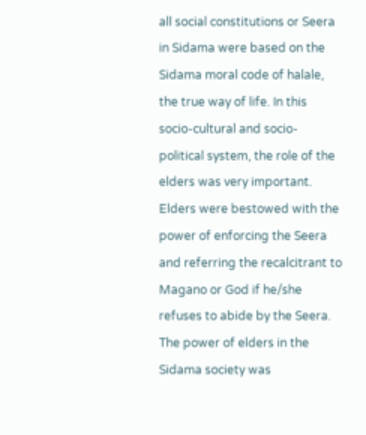all social constitutions or Seera in Sidama were based on the Sidama moral code of halale, the true way of life. In this socio-cultural and socio-political system, the role of the elders was very important. Elders were bestowed with the power of enforcing the Seera and referring the recalcitrant to Magano or God if he/she refuses to abide by the Seera. The power of elders in the Sidama society was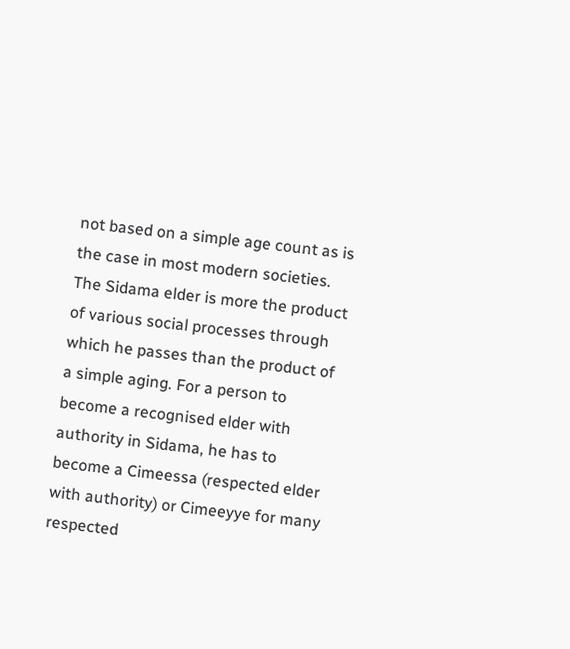not based on a simple age count as is the case in most modern societies. The Sidama elder is more the product of various social processes through which he passes than the product of a simple aging. For a person to become a recognised elder with authority in Sidama, he has to become a Cimeessa (respected elder with authority) or Cimeeyye for many respected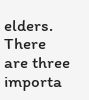elders. There are three importa